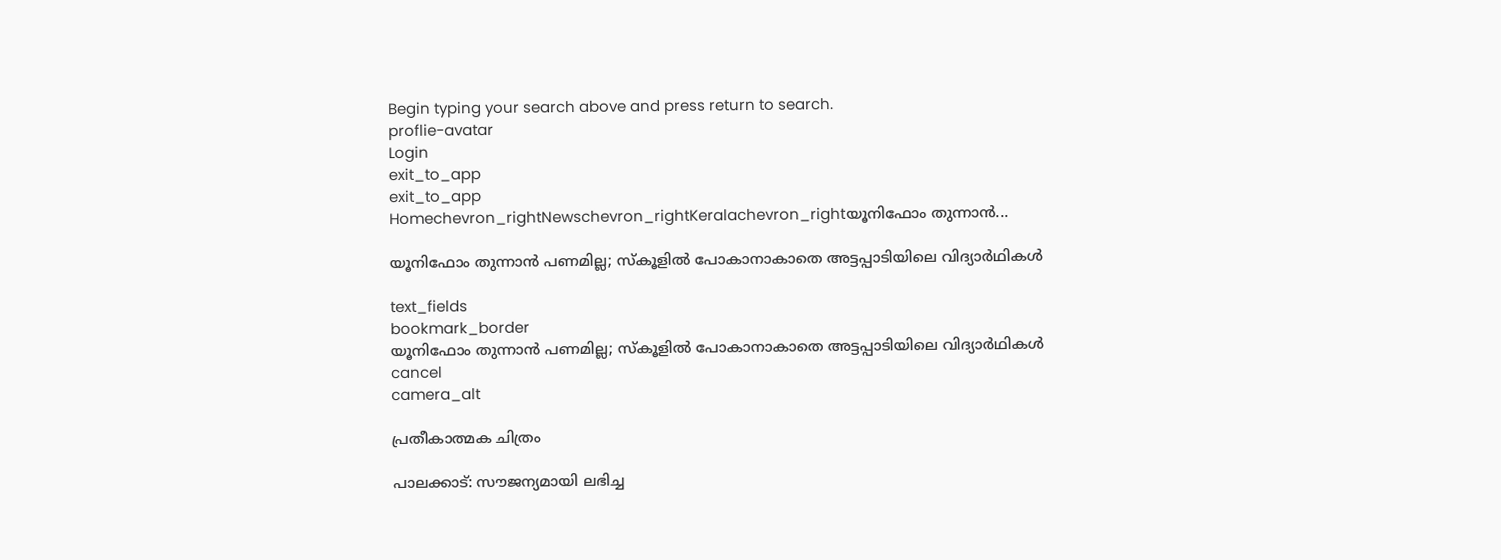Begin typing your search above and press return to search.
proflie-avatar
Login
exit_to_app
exit_to_app
Homechevron_rightNewschevron_rightKeralachevron_rightയൂനിഫോം തുന്നാൻ...

യൂനിഫോം തുന്നാൻ പണമില്ല; സ്കൂളിൽ പോകാനാകാതെ അട്ടപ്പാടിയിലെ വിദ്യാർഥികൾ

text_fields
bookmark_border
യൂനിഫോം തുന്നാൻ പണമില്ല; സ്കൂളിൽ പോകാനാകാതെ അട്ടപ്പാടിയിലെ വിദ്യാർഥികൾ
cancel
camera_alt

പ്രതീകാത്മക ചിത്രം

പാലക്കാട്: സൗജന്യമായി ലഭിച്ച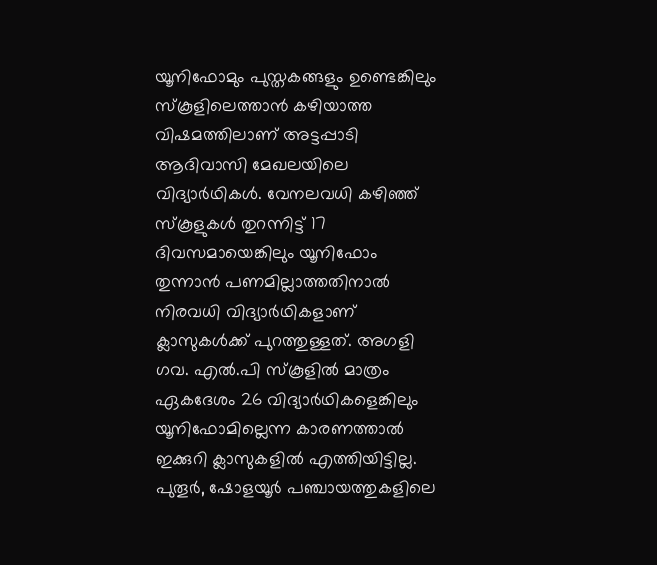യൂനിഫോമും പുസ്തകങ്ങളും ഉണ്ടെങ്കിലും സ്കൂളിലെത്താൻ കഴിയാത്ത വിഷമത്തിലാണ് അട്ടപ്പാടി ആദിവാസി മേഖലയിലെ വിദ്യാർഥികൾ. വേനലവധി കഴിഞ്ഞ് സ്കൂളുകൾ തുറന്നിട്ട് 17 ദിവസമായെങ്കിലും യൂനിഫോം തുന്നാൻ പണമില്ലാത്തതിനാൽ നിരവധി വിദ്യാർഥികളാണ് ക്ലാസുകൾക്ക് പുറത്തുള്ളത്. അഗളി ഗവ. എൽ.പി സ്കൂളിൽ മാത്രം ഏകദേശം 26 വിദ്യാർഥികളെങ്കിലും യൂനിഫോമില്ലെന്ന കാരണത്താൽ ഇക്കുറി ക്ലാസുകളിൽ എത്തിയിട്ടില്ല. പുതൂർ, ഷോളയൂർ പഞ്ചായത്തുകളിലെ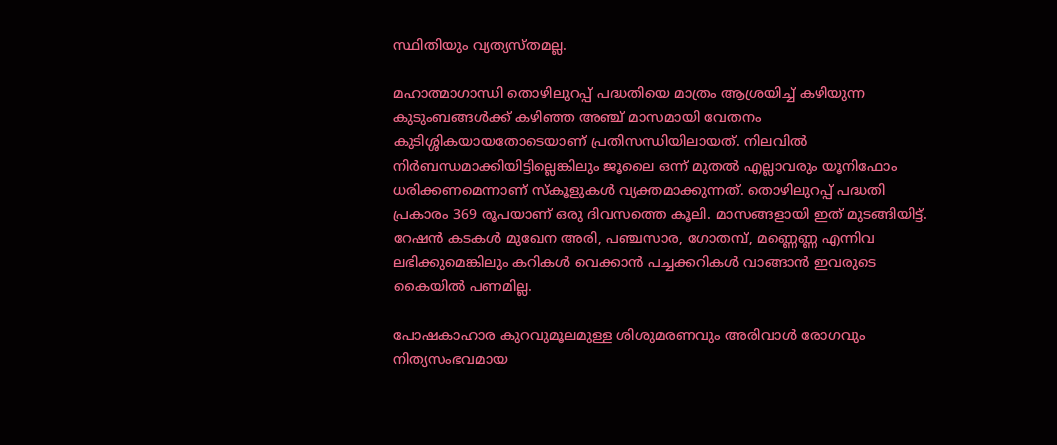സ്ഥിതിയും വ്യത്യസ്തമല്ല.

മഹാത്മാഗാന്ധി തൊഴിലുറപ്പ് പദ്ധതിയെ മാത്രം ആശ്രയിച്ച് കഴിയുന്ന കുടുംബങ്ങൾക്ക് കഴിഞ്ഞ അഞ്ച് മാസമായി വേതനം കുടിശ്ശികയായതോടെയാണ് പ്രതിസന്ധിയിലായത്. നിലവിൽ നിർബന്ധമാക്കിയിട്ടില്ലെങ്കിലും ജൂലൈ ഒന്ന് മുതൽ എല്ലാവരും യൂനിഫോം ധരിക്കണമെന്നാണ് സ്കൂളുകൾ വ്യക്തമാക്കുന്നത്. തൊഴിലുറപ്പ് പദ്ധതി പ്രകാരം 369 രൂപയാണ് ഒരു ദിവസത്തെ കൂലി. മാസങ്ങളായി ഇത് മുടങ്ങിയിട്ട്. റേഷൻ കടകൾ മുഖേന അരി, പഞ്ചസാര, ഗോതമ്പ്, മണ്ണെണ്ണ എന്നിവ ലഭിക്കുമെങ്കിലും കറികൾ വെക്കാൻ പച്ചക്കറികൾ വാങ്ങാൻ ഇവരുടെ കൈയിൽ പണമില്ല.

പോഷകാഹാര കുറവുമൂലമുള്ള ശിശുമരണവും അരിവാൾ രോഗവും നിത്യസംഭവമായ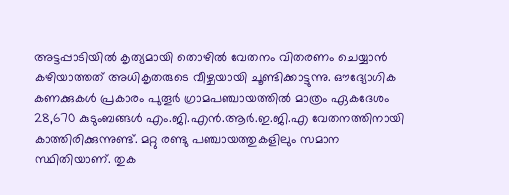അട്ടപ്പാടിയിൽ കൃത്യമായി തൊഴിൽ വേതനം വിതരണം ചെയ്യാൻ കഴിയാത്തത് അധികൃതരുടെ വീഴ്ചയായി ചൂണ്ടിക്കാട്ടുന്നു. ഔദ്യോഗിക കണക്കുകൾ പ്രകാരം പുതൂർ ഗ്രാമപഞ്ചായത്തിൽ മാത്രം ഏകദേശം 28,670 കുടുംബങ്ങൾ എം‌.ജി‌.എൻ.ആർ.ഇ‌.ജി.എ വേതനത്തിനായി കാത്തിരിക്കുന്നുണ്ട്. മറ്റു രണ്ടു പഞ്ചായത്തുകളിലും സമാന സ്ഥിതിയാണ്. തുക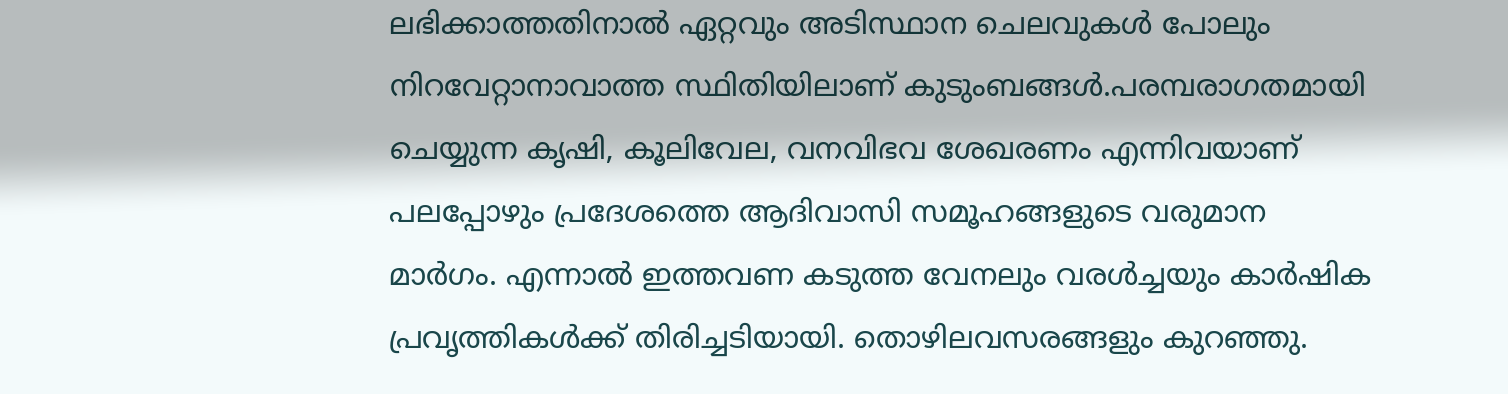ലഭിക്കാത്തതിനാൽ ഏറ്റവും അടിസ്ഥാന ചെലവുകൾ പോലും നിറവേറ്റാനാവാത്ത സ്ഥിതിയിലാണ് കുടുംബങ്ങൾ.പരമ്പരാഗതമായി ചെയ്യുന്ന കൃഷി, കൂലിവേല, വനവിഭവ ശേഖരണം എന്നിവയാണ് പലപ്പോഴും പ്രദേശത്തെ ആദിവാസി സമൂഹങ്ങളുടെ വരുമാന മാർഗം. എന്നാൽ ഇത്തവണ കടുത്ത വേനലും വരൾച്ചയും കാർഷിക പ്രവൃത്തികൾക്ക് തിരിച്ചടിയായി. തൊഴിലവസരങ്ങളും കുറഞ്ഞു.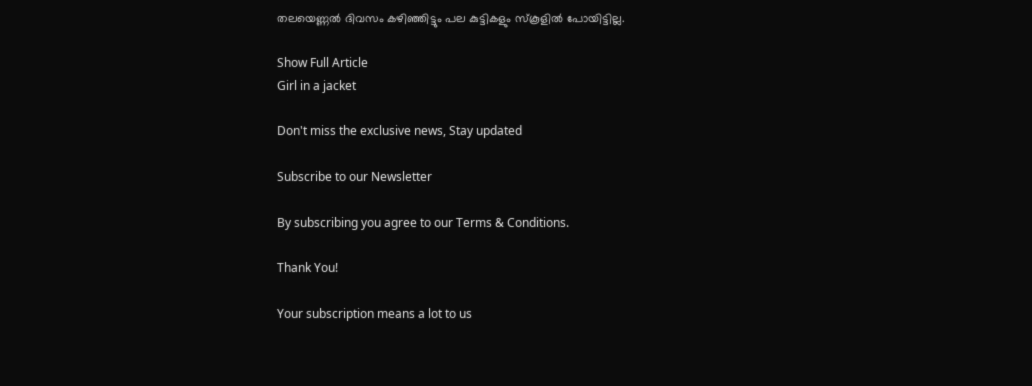തലയെണ്ണൽ ദിവസം കഴിഞ്ഞിട്ടും പല കുട്ടികളും സ്കൂളിൽ പോയിട്ടില്ല.

Show Full Article
Girl in a jacket

Don't miss the exclusive news, Stay updated

Subscribe to our Newsletter

By subscribing you agree to our Terms & Conditions.

Thank You!

Your subscription means a lot to us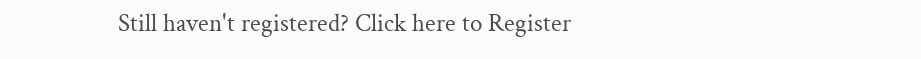Still haven't registered? Click here to Register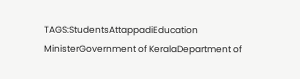TAGS:StudentsAttappadiEducation MinisterGovernment of KeralaDepartment of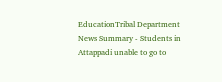EducationTribal Department
News Summary - Students in Attappadi unable to go to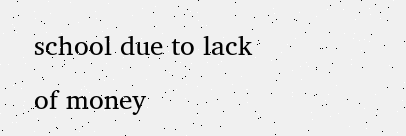school due to lack of money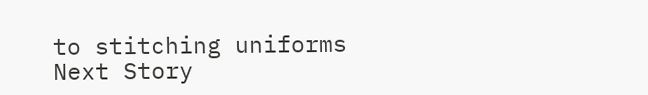to stitching uniforms
Next Story